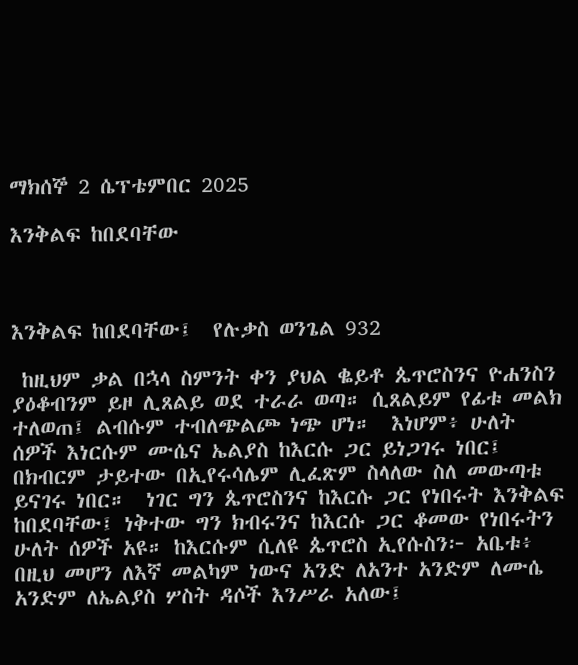ማክሰኞ 2 ሴፕቴምበር 2025

እንቅልፍ ከበደባቸው



እንቅልፍ ከበደባቸው፤  የሉቃስ ወንጌል 932

 ከዚህም ቃል በኋላ ስምንት ቀን ያህል ቈይቶ ጴጥሮስንና ዮሐንስን ያዕቆብንም ይዞ ሊጸልይ ወደ ተራራ ወጣ። ሲጸልይም የፊቱ መልክ ተለወጠ፤ ልብሱም ተብለጭልጮ ነጭ ሆነ።  እነሆም፥ ሁለት ሰዎች እነርሱም ሙሴና ኤልያስ ከእርሱ ጋር ይነጋገሩ ነበር፤ በክብርም ታይተው በኢየሩሳሌም ሊፈጽም ስላለው ስለ መውጣቱ ይናገሩ ነበር።  ነገር ግን ጴጥሮስንና ከእርሱ ጋር የነበሩት እንቅልፍ ከበደባቸው፤ ነቅተው ግን ክብሩንና ከእርሱ ጋር ቆመው የነበሩትን ሁለት ሰዎች አዩ። ከእርሱም ሲለዩ ጴጥሮስ ኢየሱስን፦ አቤቱ፥ በዚህ መሆን ለእኛ መልካም ነውና አንድ ለአንተ አንድም ለሙሴ አንድም ለኤልያስ ሦስት ዳሶች እንሥራ አለው፤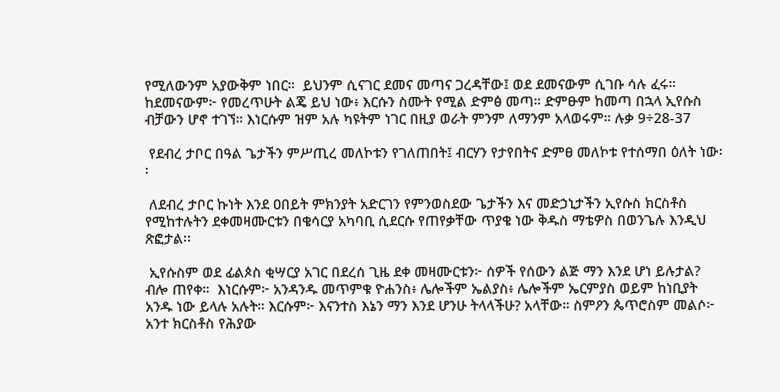የሚለውንም አያውቅም ነበር።  ይህንም ሲናገር ደመና መጣና ጋረዳቸው፤ ወደ ደመናውም ሲገቡ ሳሉ ፈሩ። ከደመናውም፦ የመረጥሁት ልጄ ይህ ነው፥ እርሱን ስሙት የሚል ድምፅ መጣ። ድምፁም ከመጣ በኋላ ኢየሱስ ብቻውን ሆኖ ተገኘ። እነርሱም ዝም አሉ ካዩትም ነገር በዚያ ወራት ምንም ለማንም አላወሩም። ሉቃ 9÷28-37

 የደብረ ታቦር በዓል ጌታችን ምሥጢረ መለኮቱን የገለጠበት፤ ብርሃን የታየበትና ድምፀ መለኮቱ የተሰማበ ዕለት ነው፡፡

 ለደብረ ታቦር ኩነት እንደ ዐበይት ምክንያት አድርገን የምንወስደው ጌታችን እና መድኃኒታችን ኢየሱስ ክርስቶስ የሚከተሉትን ደቀመዛሙርቱን በቄሳርያ አካባቢ ሲደርሱ የጠየቃቸው ጥያቄ ነው ቅዱስ ማቴዎስ በወንጌሉ እንዲህ ጽፎታል፡፡

 ኢየሱስም ወደ ፊልጶስ ቂሣርያ አገር በደረሰ ጊዜ ደቀ መዛሙርቱን፦ ሰዎች የሰውን ልጅ ማን እንደ ሆነ ይሉታል? ብሎ ጠየቀ።  እነርሱም፦ አንዳንዱ መጥምቁ ዮሐንስ፥ ሌሎችም ኤልያስ፥ ሌሎችም ኤርምያስ ወይም ከነቢያት አንዱ ነው ይላሉ አሉት። እርሱም፦ እናንተስ እኔን ማን እንደ ሆንሁ ትላላችሁ? አላቸው። ስምዖን ጴጥሮስም መልሶ፦ አንተ ክርስቶስ የሕያው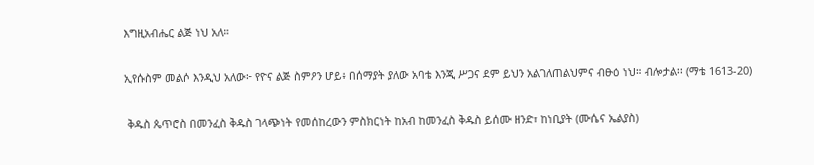እግዚአብሔር ልጅ ነህ አለ።

ኢየሱስም መልሶ እንዲህ አለው፦ የዮና ልጅ ስምዖን ሆይ፥ በሰማያት ያለው አባቴ እንጂ ሥጋና ደም ይህን አልገለጠልህምና ብፁዕ ነህ። ብሎታል፡፡ (ማቴ 1613-20)

 ቅዱስ ጴጥሮስ በመንፈስ ቅዱስ ገላጭነት የመሰከረውን ምስክርነት ከአብ ከመንፈስ ቅዱስ ይሰሙ ዘንድ፣ ከነቢያት (ሙሴና ኤልያስ)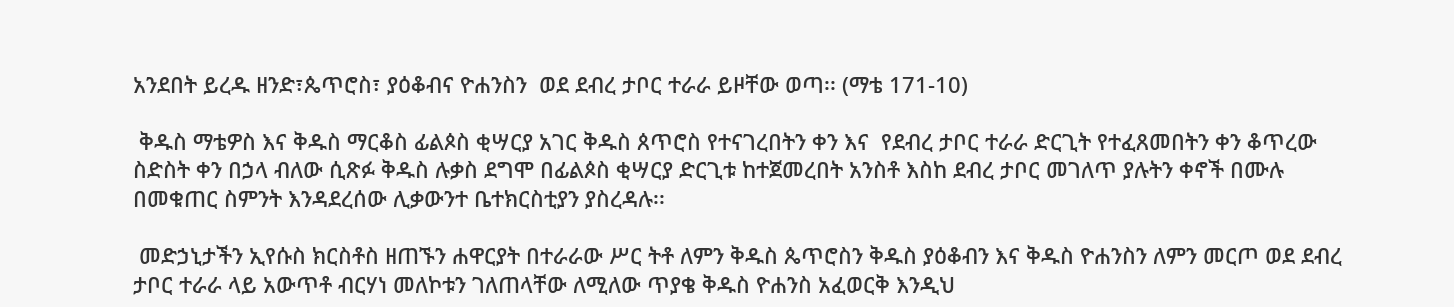አንደበት ይረዱ ዘንድ፣ጴጥሮስ፣ ያዕቆብና ዮሐንስን  ወደ ደብረ ታቦር ተራራ ይዞቸው ወጣ፡፡ (ማቴ 171-10)

 ቅዱስ ማቴዎስ እና ቅዱስ ማርቆስ ፊልጶስ ቂሣርያ አገር ቅዱስ ጰጥሮስ የተናገረበትን ቀን እና  የደብረ ታቦር ተራራ ድርጊት የተፈጸመበትን ቀን ቆጥረው ስድስት ቀን በኃላ ብለው ሲጽፉ ቅዱስ ሉቃስ ደግሞ በፊልጶስ ቂሣርያ ድርጊቱ ከተጀመረበት አንስቶ እስከ ደብረ ታቦር መገለጥ ያሉትን ቀኖች በሙሉ በመቁጠር ስምንት እንዳደረሰው ሊቃውንተ ቤተክርስቲያን ያስረዳሉ፡፡

 መድኃኒታችን ኢየሱስ ክርስቶስ ዘጠኙን ሐዋርያት በተራራው ሥር ትቶ ለምን ቅዱስ ጴጥሮስን ቅዱስ ያዕቆብን እና ቅዱስ ዮሐንስን ለምን መርጦ ወደ ደብረ ታቦር ተራራ ላይ አውጥቶ ብርሃነ መለኮቱን ገለጠላቸው ለሚለው ጥያቄ ቅዱስ ዮሐንስ አፈወርቅ እንዲህ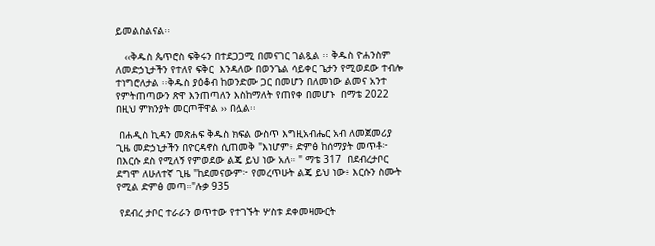ይመልስልናል፡፡

   ‹‹ቅዱስ ጴጥሮስ ፍቅሩን በተደጋጋሚ በመናገር ገልጿል ፡፡ ቅዱስ ዮሐንስም  ለመድኃኒታችን የተለየ ፍቅር  እንዳለው በወንጌል ሳይቀር ጌታን የሚወደው ተብሎ ተነግሮለታል ፡፡ቅዱስ ያዕቆብ ከወንድሙ ጋር በመሆን በለመነው ልመና አንተ የምትጠጣውን ጽዋ እንጠጣለን እስከማለት የጠየቀ በመሆኑ  በማቴ 2022  በዚህ ምክንያት መርጦቸዋል ›› በሏል፡፡

 በሐዲስ ኪዳን መጽሐፍ ቅዱስ ክፍል ውስጥ እግዚአብሔር አብ ለመጀመሪያ ጊዜ መድኃኒታችን በዮርዳኖስ ሲጠመቅ "እነሆም፥ ድምፅ ከሰማያት መጥቶ፦ በእርሱ ደስ የሚለኝ የምወደው ልጄ ይህ ነው አለ። " ማቴ 317  በደብረታቦር ደግሞ ለሁለተኛ ጊዜ "ከደመናውም፦ የመረጥሁት ልጄ ይህ ነው፥ እርሱን ስሙት የሚል ድምፅ መጣ።"ሉቃ 935

 የደብረ ታቦር ተራራን ወጥተው የተገኙት ሦስቱ ደቀመዛሙርት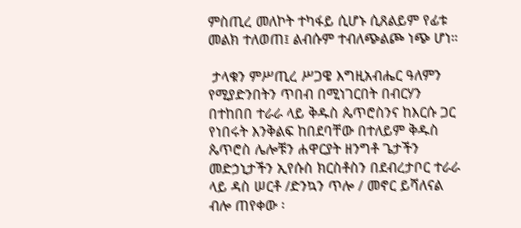ምስጢረ መለኮት ተካፋይ ሲሆኑ ሲጸልይም የፊቱ መልክ ተለወጠ፤ ልብሱም ተብለጭልጮ ነጭ ሆነ።

 ታላቁን ምሥጢረ ሥጋዌ እግዚአብሔር ዓለምን የሚያድንበትን ጥበብ በሚነገርበት በብርሃን በተከበበ ተራራ ላይ ቅዱስ ጴጥሮስንና ከእርሱ ጋር የነበሩት እንቅልፍ ከበደባቸው በተለይም ቅዱስ ጴጥሮስ ሌሎቹን ሐዋርያት ዘንግቶ ጌታችን መድኃኒታችን ኢየሱስ ክርስቶስን በደብረታቦር ተራራ ላይ ዳስ ሠርቶ /ድንኳን ጥሎ / መኖር ይሻለናል ብሎ ጠየቀው ፡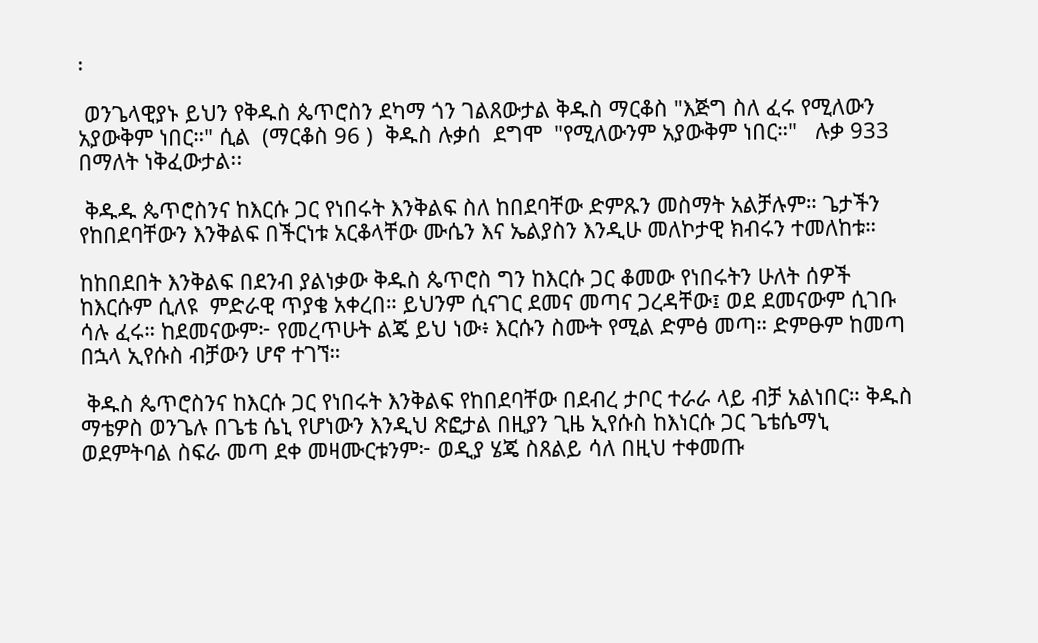፡

 ወንጌላዊያኑ ይህን የቅዱስ ጴጥሮስን ደካማ ጎን ገልጸውታል ቅዱስ ማርቆስ "እጅግ ስለ ፈሩ የሚለውን አያውቅም ነበር።" ሲል  (ማርቆስ 96 )  ቅዱስ ሉቃሰ  ደግሞ  "የሚለውንም አያውቅም ነበር።"   ሉቃ 933 በማለት ነቅፈውታል፡፡

 ቅዱዱ ጴጥሮስንና ከእርሱ ጋር የነበሩት እንቅልፍ ስለ ከበደባቸው ድምጹን መስማት አልቻሉም። ጌታችን የከበደባቸውን እንቅልፍ በችርነቱ አርቆላቸው ሙሴን እና ኤልያስን እንዲሁ መለኮታዊ ክብሩን ተመለከቱ።

ከከበደበት እንቅልፍ በደንብ ያልነቃው ቅዱስ ጴጥሮስ ግን ከእርሱ ጋር ቆመው የነበሩትን ሁለት ሰዎች ከእርሱም ሲለዩ  ምድራዊ ጥያቄ አቀረበ። ይህንም ሲናገር ደመና መጣና ጋረዳቸው፤ ወደ ደመናውም ሲገቡ ሳሉ ፈሩ። ከደመናውም፦ የመረጥሁት ልጄ ይህ ነው፥ እርሱን ስሙት የሚል ድምፅ መጣ። ድምፁም ከመጣ በኋላ ኢየሱስ ብቻውን ሆኖ ተገኘ።

 ቅዱስ ጴጥሮስንና ከእርሱ ጋር የነበሩት እንቅልፍ የከበደባቸው በደብረ ታቦር ተራራ ላይ ብቻ አልነበር። ቅዱስ ማቴዎስ ወንጌሉ በጌቴ ሴኒ የሆነውን እንዲህ ጽፎታል በዚያን ጊዜ ኢየሱስ ከእነርሱ ጋር ጌቴሴማኒ ወደምትባል ስፍራ መጣ ደቀ መዛሙርቱንም፦ ወዲያ ሄጄ ስጸልይ ሳለ በዚህ ተቀመጡ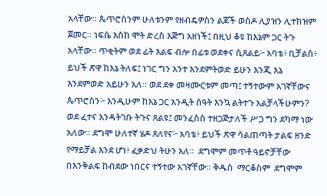አላቸው። ጴጥሮስንም ሁለቱንም የዘብዴዎስን ልጆች ወስዶ ሊያዝን ሊተክዝም ጀመር። ነፍሴ እስከ ሞት ድረስ እጅግ አዘነች፤ በዚህ ቆዩ ከእኔም ጋር ትጉ አላቸው። ጥቂትም ወደ ፊት እልፍ ብሎ በፊቱ ወደቀና ሲጸልይ፦ አባቴ፥ ቢቻልስ፥ ይህች ጽዋ ከእኔ ትለፍ፤ ነገር ግን አንተ እንደምትወድ ይሁን እንጂ እኔ እንደምወድ አይሁን አለ። ወደ ደቀ መዛሙርቱም መጣ፤ ተኝተውም አገኛቸውና ጴጥሮስን፦ እንዲሁም ከእኔ ጋር አንዲት ሰዓት እንኳ ልትተጉ አልቻላችሁምን? ወደ ፈተና እንዳትገቡ ትጉና ጸልዩ፤ መንፈስስ ተዘጋጅታለች ሥጋ ግን ደካማ ነው አለው። ደግሞ ሁለተኛ ሄዶ ጸለየና፦ አባቴ፥ ይህች ጽዋ ሳልጠጣት ታልፍ ዘንድ የማይቻል እንደ ሆነ፥ ፈቃድህ ትሁን አለ።  ደግሞም መጥቶ ዓይኖቻቸው በእንቅልፍ ከብደው ነበርና ተኝተው አገኛቸው። ቅዱስ  ማርቆስም  ደግሞም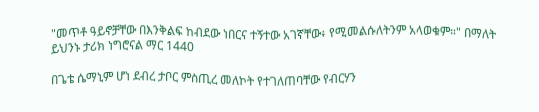"መጥቶ ዓይኖቻቸው በእንቅልፍ ከብደው ነበርና ተኝተው አገኛቸው፥ የሚመልሱለትንም አላወቁም።" በማለት ይህንኑ ታሪክ ነግሮናል ማር 1440

በጌቴ ሴማኒም ሆነ ደብረ ታቦር ምስጢረ መለኮት የተገለጠባቸው የብርሃን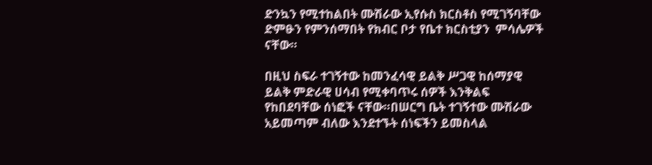ድንኳን የሚተከልበት ሙሽራው ኢየሱስ ክርስቶስ የሚገኝባቸው ድምፁን የምንሰማበት የክብር ቦታ የቤተ ክርስቲያን  ምሳሌዎች ናቸው።

በዚህ ስፍራ ተገኝተው ከመንፈሳዊ ይልቅ ሥጋዊ ከሰማያዊ ይልቅ ምድራዊ ሀሳብ የሚቀባጥሩ ሰዎች እንቅልፍ የከበደባቸው ሰነፎች ናቸው።በሠርግ ቤት ተገኝተው ሙሽራው አይመጣም ብለው እንደተኙት ሰነፍችን ይመስላል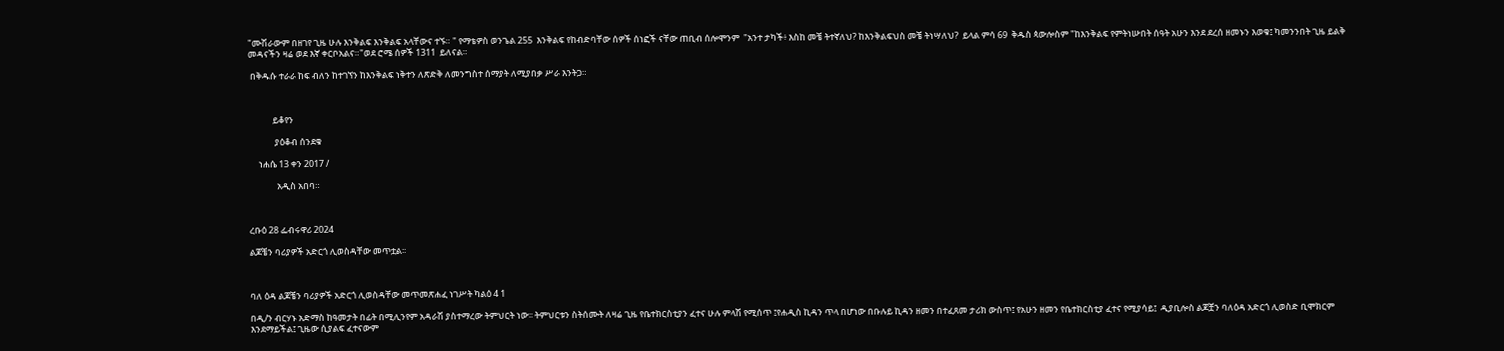"ሙሽራውም በዘገየ ጊዜ ሁሉ እንቅልፍ እንቅልፍ አላቸውና ተኙ። " የማቴዎስ ወንጌል 255  እንቅልፍ የከብድባቸው ሰዎች ሰነፎች ናቸው ጠቢብ ሰሎሞንም  "አንተ ታካች፥ እስከ መቼ ትተኛለህ? ከእንቅልፍህስ መቼ ትነሣለህ?  ይላል ምሳ 69  ቅዱስ ጳውሎስም "ከእንቅልፍ የምትነሡበት ሰዓት አሁን እንደ ደረሰ ዘመኑን እወቁ፤ ካመንንበት ጊዜ ይልቅ መዳናችን ዛሬ ወደ እኛ ቀርቦአልና።"ወደ ሮሜ ሰዎች 1311  ይለናል።

 በቅዱሱ ተራራ ከፍ ብለን ከተገኘን ከእንቅልፍ ነቅተን ለጽድቅ ለመንግስተ ሰማያት ለሚያበቃ ሥራ እንትጋ።



            ይቆየን

             ያዕቆብ ሰንደቁ

     ነሐሴ 13 ቀን 2017 /

              አዲስ አበባ።



ረቡዕ 28 ፌብሩዋሪ 2024

ልጆቼን ባሪያዎች አድርጎ ሊወስዳቸው መጥቷል፡፡



ባለ ዕዳ ልጆቼን ባሪያዎች አድርጎ ሊወስዳቸው መጥመጽሐፈ ነገሥት ካልዕ 4 1

በዲ/ን ብርሃኑ አድማስ ከዓመታት በፊት በሚሊንየም አዳራሽ ያስተማረው ትምህርት ነው፡፡ ትምህርቱን ስትሰሙት ለዛሬ ጊዜ የቤተክርስቲያን ፈተና ሁሉ ምላሽ የሚሰጥ ፤የሐዲስ ኪዳን ጥላ በሆነው በቡሉይ ኪዳን ዘመን በተፈጸመ ታሪክ ውስጥ፤ የአሁን ዘመን የቤተክርስቲያ ፈተና የሚያሳይ፤  ዲያቢሎስ ልጆቿን ባለዕዳ አድርጎ ሊወስድ ቢሞክርም እንደማይችል፤ ጊዜው ሲያልፍ ፈተናውም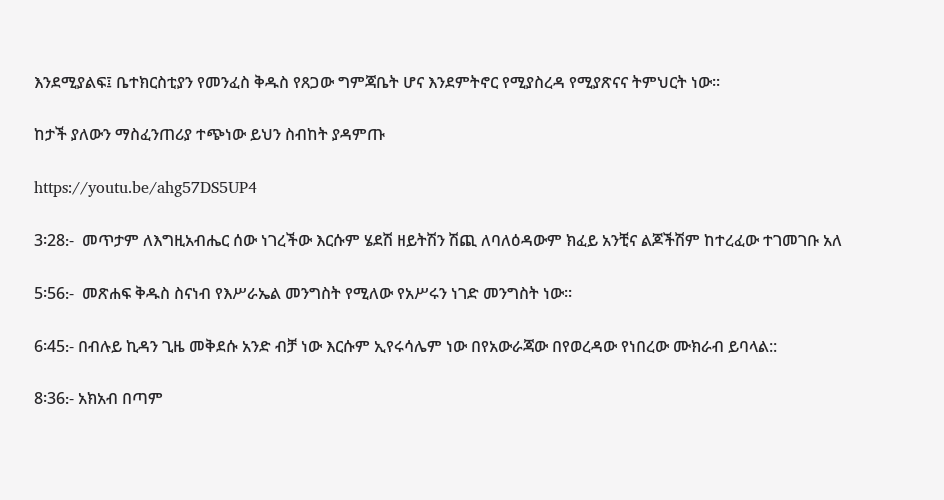እንደሚያልፍ፤ ቤተክርስቲያን የመንፈስ ቅዱስ የጸጋው ግምጃቤት ሆና እንደምትኖር የሚያስረዳ የሚያጽናና ትምህርት ነው፡፡

ከታች ያለውን ማስፈንጠሪያ ተጭነው ይህን ስብከት ያዳምጡ

https://youtu.be/ahg57DS5UP4

3፡28᎓-  መጥታም ለእግዚአብሔር ሰው ነገረችው እርሱም ሄደሽ ዘይትሽን ሽጪ ለባለዕዳውም ክፈይ አንቺና ልጆችሽም ከተረፈው ተገመገቡ አለ

5፡56᎓-  መጽሐፍ ቅዱስ ስናነብ የእሥራኤል መንግስት የሚለው የአሥሩን ነገድ መንግስት ነው፡፡

6፡45᎓- በብሉይ ኪዳን ጊዜ መቅደሱ አንድ ብቻ ነው እርሱም ኢየሩሳሌም ነው በየአውራጃው በየወረዳው የነበረው ሙክራብ ይባላል::

8፡36᎓- አክአብ በጣም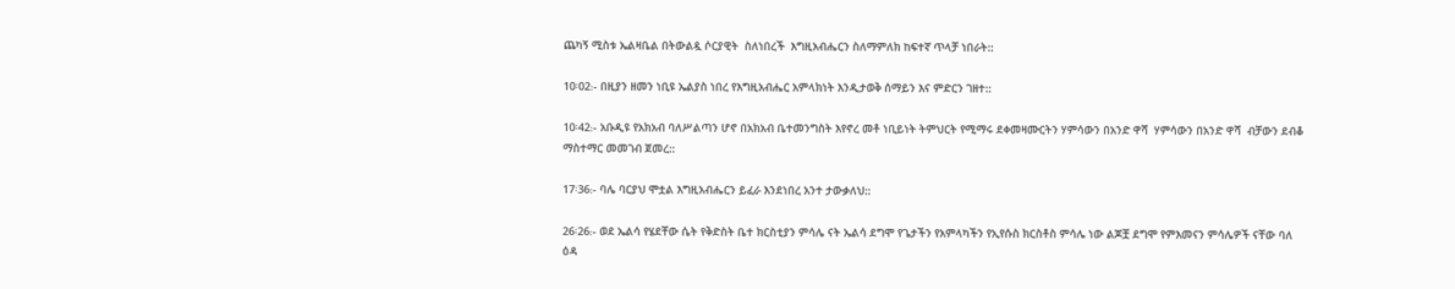ጨካኝ ሚስቱ ኤልዛቤል በትውልዷ ሶርያዊት  ስለነበረች  እግዚአብሔርን ስለማምለክ ከፍተኛ ጥላቻ ነበራት::

10፡02᎓- በዚያን ዘመን ነቢዩ ኤልያስ ነበረ የእግዚአብሔር አምላክነት እንዲታወቅ ሰማይን እና ምድርን ገዘተ::

10፡42᎓- አቡዲዩ የአክአብ ባለሥልጣን ሆኖ በአክአብ ቤተመንግስት እየኖረ መቶ ነቢይነት ትምህርት የሚማሩ ደቀመዛሙርትን ሃምሳውን በአንድ ዋሻ  ሃምሳውን በአንድ ዋሻ  ብቻውን ደብቆ  ማስተማር መመገብ ጀመረ::

17፡36᎓- ባሌ ባርያህ ሞቷል እግዚአብሔርን ይፈራ እንደነበረ አንተ ታውቃለህ::

26፡26᎓- ወደ ኤልሳ የሄደቸው ሴት የቅድስት ቤተ ክርስቲያን ምሳሌ ናት ኤልሳ ደግሞ የጌታችን የአምላካችን የኢየሱስ ክርስቶስ ምሳሌ ነው ልጆቿ ደግሞ የምእመናን ምሳሌዎች ናቸው ባለ ዕዳ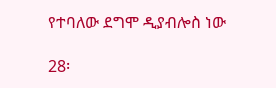የተባለው ደግሞ ዲያብሎስ ነው

28፡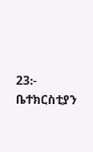23᎓- ቤተክርስቲያን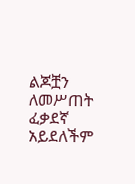ልጆቿን ለመሥጠት ፈቃደኛ አይደለችም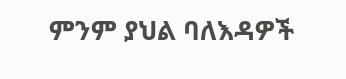ምንም ያህል ባለእዳዎች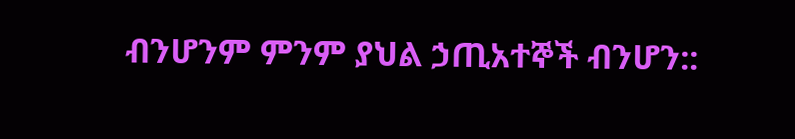ብንሆንም ምንም ያህል ኃጢአተኞች ብንሆን::